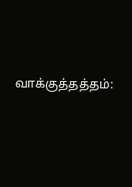வாக்குத்தத்தம்: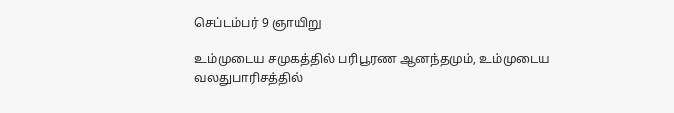செப்டம்பர் 9 ஞாயிறு

உம்முடைய சமுகத்தில் பரிபூரண ஆனந்தமும், உம்முடைய வலதுபாரிசத்தில்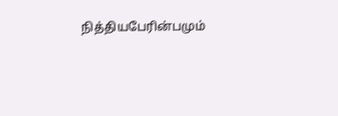நித்தியபேரின்பமும்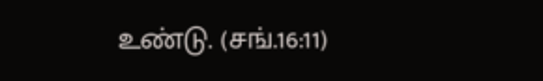உண்டு. (சங்.16:11)